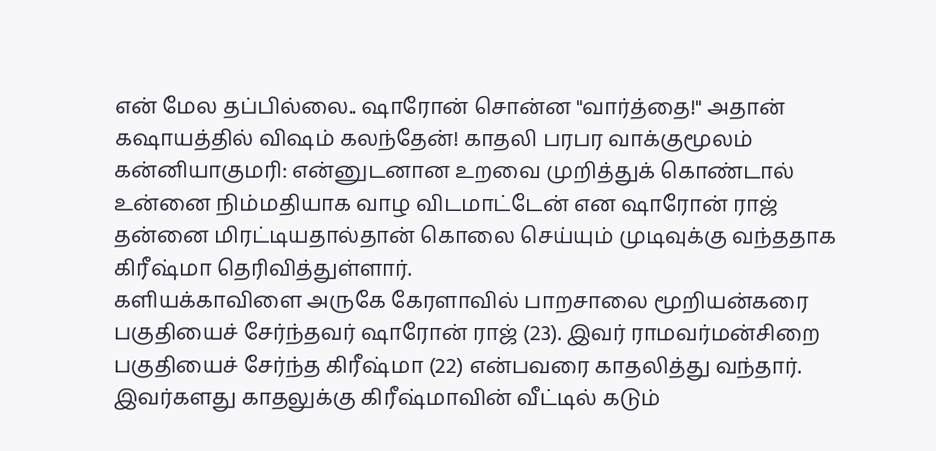என் மேல தப்பில்லை.. ஷாரோன் சொன்ன "வார்த்தை!" அதான் கஷாயத்தில் விஷம் கலந்தேன்! காதலி பரபர வாக்குமூலம்
கன்னியாகுமரி: என்னுடனான உறவை முறித்துக் கொண்டால் உன்னை நிம்மதியாக வாழ விடமாட்டேன் என ஷாரோன் ராஜ் தன்னை மிரட்டியதால்தான் கொலை செய்யும் முடிவுக்கு வந்ததாக கிரீஷ்மா தெரிவித்துள்ளார்.
களியக்காவிளை அருகே கேரளாவில் பாறசாலை மூறியன்கரை பகுதியைச் சேர்ந்தவர் ஷாரோன் ராஜ் (23). இவர் ராமவர்மன்சிறை பகுதியைச் சேர்ந்த கிரீஷ்மா (22) என்பவரை காதலித்து வந்தார்.
இவர்களது காதலுக்கு கிரீஷ்மாவின் வீட்டில் கடும்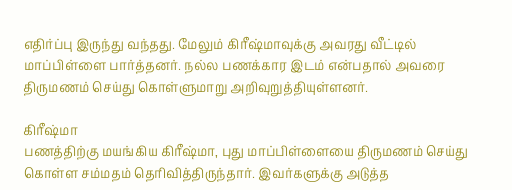எதிர்ப்பு இருந்து வந்தது. மேலும் கிரீஷ்மாவுக்கு அவரது வீட்டில் மாப்பிள்ளை பார்த்தனர். நல்ல பணக்கார இடம் என்பதால் அவரை திருமணம் செய்து கொள்ளுமாறு அறிவுறுத்தியுள்ளனர்.

கிரீஷ்மா
பணத்திற்கு மயங்கிய கிரீஷ்மா, புது மாப்பிள்ளையை திருமணம் செய்து கொள்ள சம்மதம் தெரிவித்திருந்தார். இவர்களுக்கு அடுத்த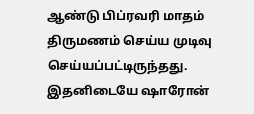ஆண்டு பிப்ரவரி மாதம் திருமணம் செய்ய முடிவு செய்யப்பட்டிருந்தது. இதனிடையே ஷாரோன்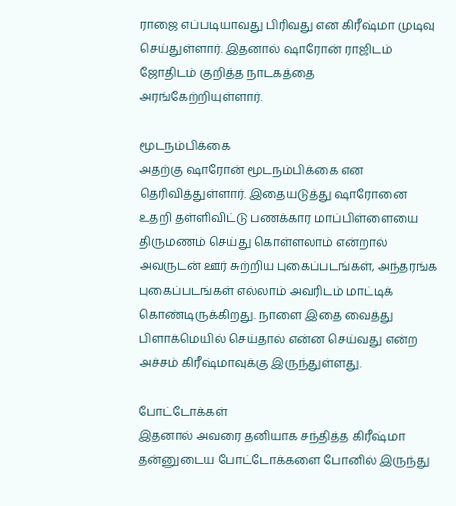ராஜை எப்படியாவது பிரிவது என கிரீஷ்மா முடிவு செய்துள்ளார். இதனால் ஷாரோன் ராஜிடம் ஜோதிடம் குறித்த நாடகத்தை அரங்கேற்றியுள்ளார்.

மூடநம்பிக்கை
அதற்கு ஷாரோன் மூடநம்பிக்கை என தெரிவித்துள்ளார். இதையடுத்து ஷாரோனை உதறி தள்ளிவிட்டு பணக்கார மாப்பிள்ளையை திருமணம் செய்து கொள்ளலாம் என்றால் அவருடன் ஊர் சுற்றிய புகைப்படங்கள், அந்தரங்க புகைப்படங்கள் எல்லாம் அவரிடம் மாட்டிக் கொண்டிருக்கிறது. நாளை இதை வைத்து பிளாக்மெயில் செய்தால் என்ன செய்வது என்ற அச்சம் கிரீஷ்மாவுக்கு இருந்துள்ளது.

போட்டோக்கள்
இதனால் அவரை தனியாக சந்தித்த கிரீஷ்மா தன்னுடைய போட்டோக்களை போனில் இருந்து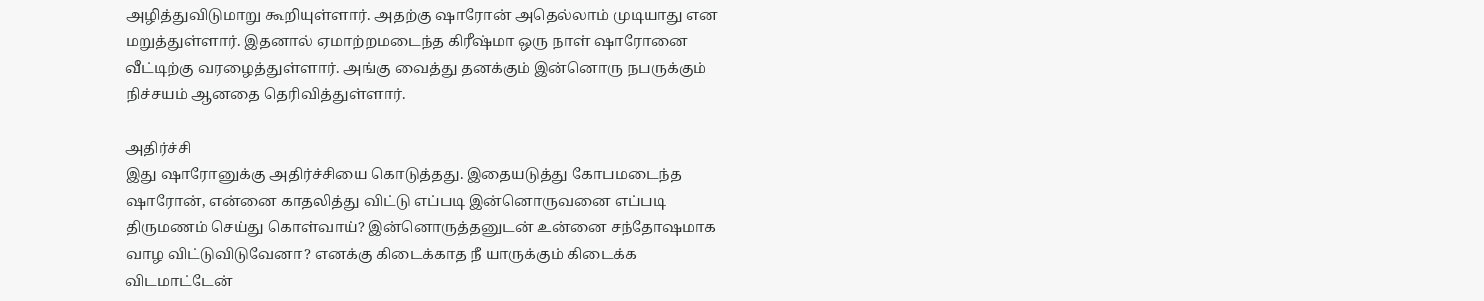அழித்துவிடுமாறு கூறியுள்ளார். அதற்கு ஷாரோன் அதெல்லாம் முடியாது என மறுத்துள்ளார். இதனால் ஏமாற்றமடைந்த கிரீஷ்மா ஒரு நாள் ஷாரோனை வீட்டிற்கு வரழைத்துள்ளார். அங்கு வைத்து தனக்கும் இன்னொரு நபருக்கும் நிச்சயம் ஆனதை தெரிவித்துள்ளார்.

அதிர்ச்சி
இது ஷாரோனுக்கு அதிர்ச்சியை கொடுத்தது. இதையடுத்து கோபமடைந்த ஷாரோன், என்னை காதலித்து விட்டு எப்படி இன்னொருவனை எப்படி திருமணம் செய்து கொள்வாய்? இன்னொருத்தனுடன் உன்னை சந்தோஷமாக வாழ விட்டுவிடுவேனா? எனக்கு கிடைக்காத நீ யாருக்கும் கிடைக்க விடமாட்டேன்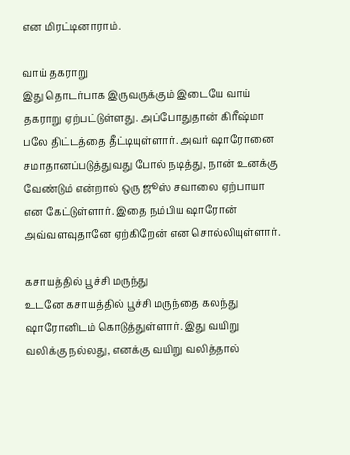என மிரட்டினாராம்.

வாய் தகராறு
இது தொடர்பாக இருவருக்கும் இடையே வாய் தகராறு ஏற்பட்டுள்ளது. அப்போதுதான் கிரீஷ்மா பலே திட்டத்தை தீட்டியுள்ளார். அவர் ஷாரோனை சமாதானப்படுத்துவது போல் நடித்து, நான் உனக்கு வேண்டும் என்றால் ஒரு ஜூஸ் சவாலை ஏற்பாயா என கேட்டுள்ளார். இதை நம்பிய ஷாரோன் அவ்வளவுதானே ஏற்கிறேன் என சொல்லியுள்ளார்.

கசாயத்தில் பூச்சி மருந்து
உடனே கசாயத்தில் பூச்சி மருந்தை கலந்து ஷாரோனிடம் கொடுத்துள்ளார். இது வயிறு வலிக்கு நல்லது, எனக்கு வயிறு வலித்தால்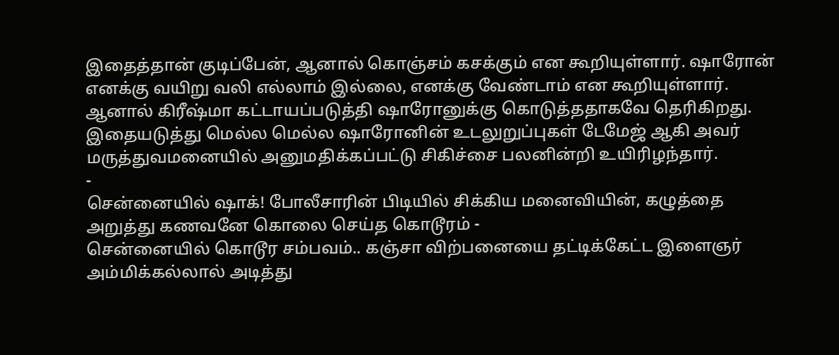இதைத்தான் குடிப்பேன், ஆனால் கொஞ்சம் கசக்கும் என கூறியுள்ளார். ஷாரோன் எனக்கு வயிறு வலி எல்லாம் இல்லை, எனக்கு வேண்டாம் என கூறியுள்ளார். ஆனால் கிரீஷ்மா கட்டாயப்படுத்தி ஷாரோனுக்கு கொடுத்ததாகவே தெரிகிறது. இதையடுத்து மெல்ல மெல்ல ஷாரோனின் உடலுறுப்புகள் டேமேஜ் ஆகி அவர் மருத்துவமனையில் அனுமதிக்கப்பட்டு சிகிச்சை பலனின்றி உயிரிழந்தார்.
-
சென்னையில் ஷாக்! போலீசாரின் பிடியில் சிக்கிய மனைவியின், கழுத்தை அறுத்து கணவனே கொலை செய்த கொடூரம் -
சென்னையில் கொடூர சம்பவம்.. கஞ்சா விற்பனையை தட்டிக்கேட்ட இளைஞர் அம்மிக்கல்லால் அடித்து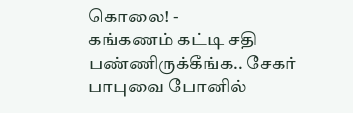கொலை! -
கங்கணம் கட்டி சதி பண்ணிருக்கீங்க.. சேகர் பாபுவை போனில்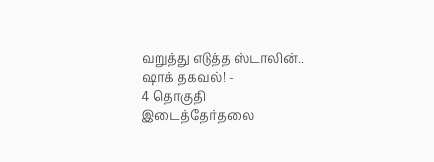வறுத்து எடுத்த ஸ்டாலின்.. ஷாக் தகவல்! -
4 தொகுதி இடைத்தேர்தலை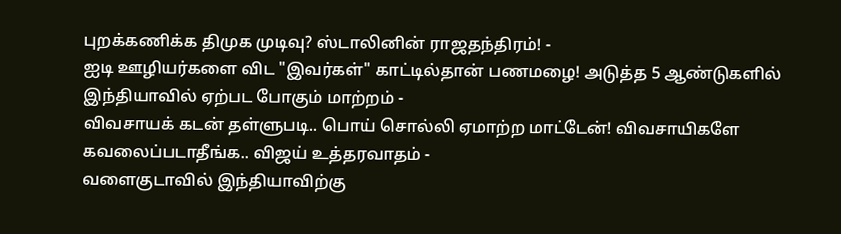புறக்கணிக்க திமுக முடிவு? ஸ்டாலினின் ராஜதந்திரம்! -
ஐடி ஊழியர்களை விட "இவர்கள்" காட்டில்தான் பணமழை! அடுத்த 5 ஆண்டுகளில் இந்தியாவில் ஏற்பட போகும் மாற்றம் -
விவசாயக் கடன் தள்ளுபடி.. பொய் சொல்லி ஏமாற்ற மாட்டேன்! விவசாயிகளே கவலைப்படாதீங்க.. விஜய் உத்தரவாதம் -
வளைகுடாவில் இந்தியாவிற்கு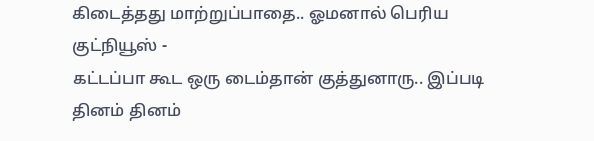கிடைத்தது மாற்றுப்பாதை.. ஓமனால் பெரிய குட்நியூஸ் -
கட்டப்பா கூட ஒரு டைம்தான் குத்துனாரு.. இப்படி தினம் தினம்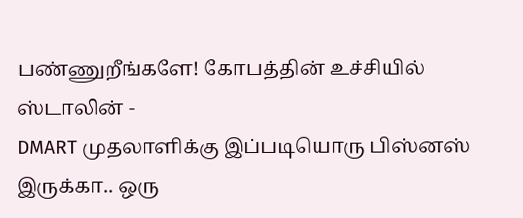பண்ணுறீங்களே! கோபத்தின் உச்சியில் ஸ்டாலின் -
DMART முதலாளிக்கு இப்படியொரு பிஸ்னஸ் இருக்கா.. ஒரு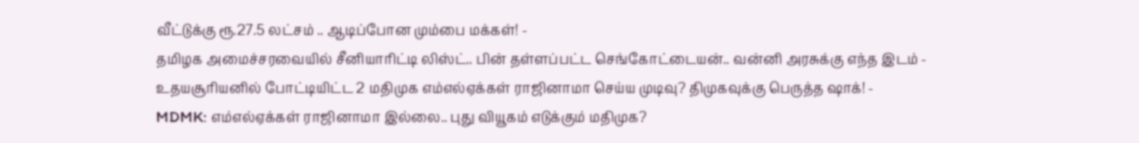வீட்டுக்கு ரூ.27.5 லட்சம் .. ஆடிப்போன மும்பை மக்கள்! -
தமிழக அமைச்சரவையில் சீனியாரிட்டி லிஸ்ட்.. பின் தள்ளப்பட்ட செங்கோட்டையன்.. வன்னி அரசுக்கு எந்த இடம் -
உதயசூரியனில் போட்டியிட்ட 2 மதிமுக எம்எல்ஏக்கள் ராஜினாமா செய்ய முடிவு? திமுகவுக்கு பெருத்த ஷாக்! -
MDMK: எம்எல்ஏக்கள் ராஜினாமா இல்லை.. புது வியூகம் எடுக்கும் மதிமுக?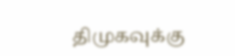திமுகவுக்கு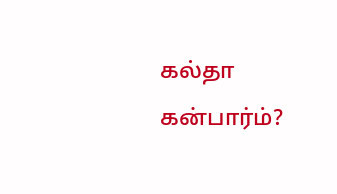கல்தா கன்பார்ம்?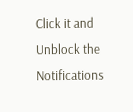Click it and Unblock the Notifications